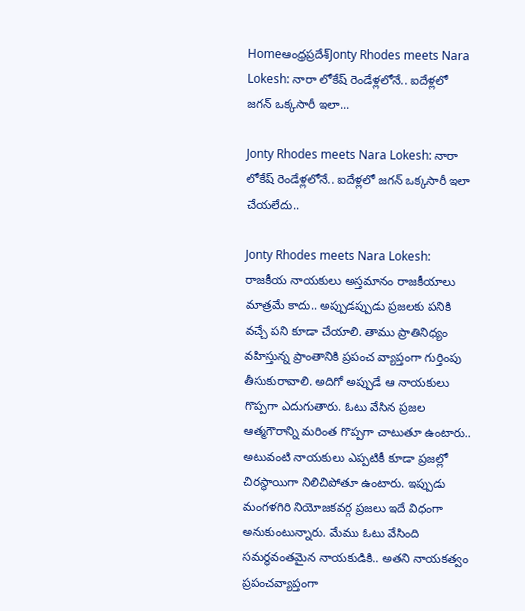Homeఆంధ్రప్రదేశ్‌Jonty Rhodes meets Nara Lokesh: నారా లోకేష్ రెండేళ్లలోనే.. ఐదేళ్లలో జగన్ ఒక్కసారీ ఇలా...

Jonty Rhodes meets Nara Lokesh: నారా లోకేష్ రెండేళ్లలోనే.. ఐదేళ్లలో జగన్ ఒక్కసారీ ఇలా చేయలేదు..

Jonty Rhodes meets Nara Lokesh: రాజకీయ నాయకులు అస్తమానం రాజకీయాలు మాత్రమే కాదు.. అప్పుడప్పుడు ప్రజలకు పనికి వచ్చే పని కూడా చేయాలి. తాము ప్రాతినిధ్యం వహిస్తున్న ప్రాంతానికి ప్రపంచ వ్యాప్తంగా గుర్తింపు తీసుకురావాలి. అదిగో అప్పుడే ఆ నాయకులు గొప్పగా ఎదుగుతారు. ఓటు వేసిన ప్రజల ఆత్మగౌరాన్ని మరింత గొప్పగా చాటుతూ ఉంటారు.. అటువంటి నాయకులు ఎప్పటికీ కూడా ప్రజల్లో చిరస్థాయిగా నిలిచిపోతూ ఉంటారు. ఇప్పుడు మంగళగిరి నియోజకవర్గ ప్రజలు ఇదే విధంగా అనుకుంటున్నారు. మేము ఓటు వేసింది సమర్థవంతమైన నాయకుడికి.. అతని నాయకత్వం ప్రపంచవ్యాప్తంగా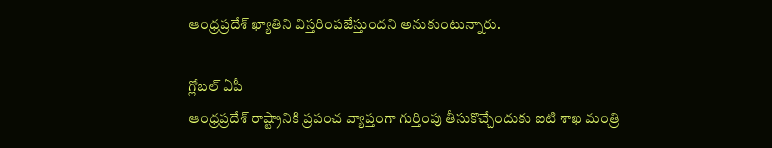ఆంధ్రప్రదేశ్ ఖ్యాతిని విస్తరింపజేస్తుందని అనుకుంటున్నారు.

గ్లోబల్ ఏపీ
ఆంధ్రప్రదేశ్ రాష్ట్రానికి ప్రపంచ వ్యాప్తంగా గుర్తింపు తీసుకొచ్చేందుకు ఐటి శాఖ మంత్రి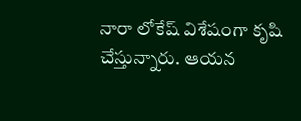నారా లోకేష్ విశేషంగా కృషి చేస్తున్నారు. ఆయన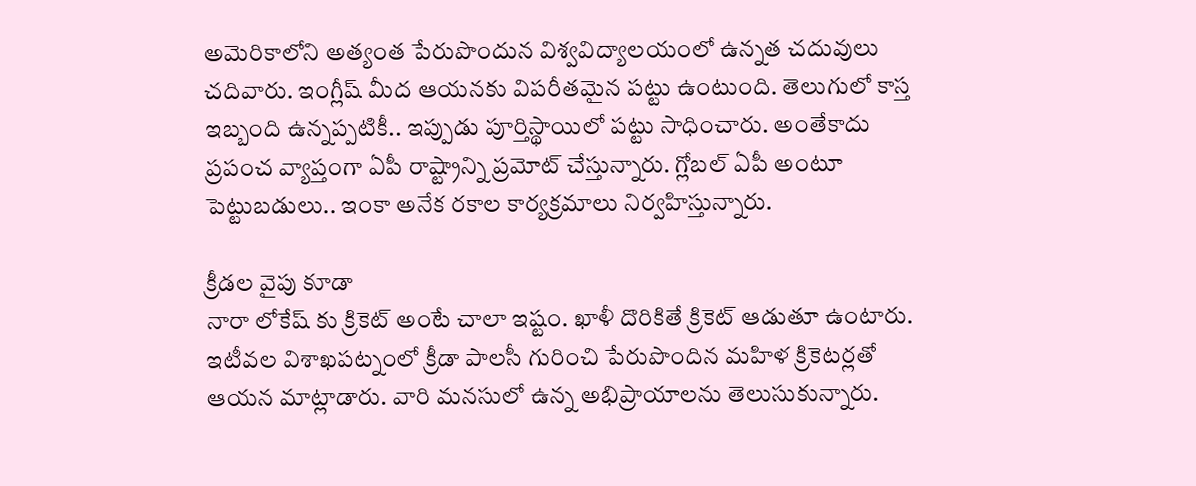అమెరికాలోని అత్యంత పేరుపొందున విశ్వవిద్యాలయంలో ఉన్నత చదువులు చదివారు. ఇంగ్లీష్ మీద ఆయనకు విపరీతమైన పట్టు ఉంటుంది. తెలుగులో కాస్త ఇబ్బంది ఉన్నప్పటికీ.. ఇప్పుడు పూర్తిస్థాయిలో పట్టు సాధించారు. అంతేకాదు ప్రపంచ వ్యాప్తంగా ఏపీ రాష్ట్రాన్ని ప్రమోట్ చేస్తున్నారు. గ్లోబల్ ఏపీ అంటూ పెట్టుబడులు.. ఇంకా అనేక రకాల కార్యక్రమాలు నిర్వహిస్తున్నారు.

క్రీడల వైపు కూడా
నారా లోకేష్ కు క్రికెట్ అంటే చాలా ఇష్టం. ఖాళీ దొరికితే క్రికెట్ ఆడుతూ ఉంటారు. ఇటీవల విశాఖపట్నంలో క్రీడా పాలసీ గురించి పేరుపొందిన మహిళ క్రికెటర్లతో ఆయన మాట్లాడారు. వారి మనసులో ఉన్న అభిప్రాయాలను తెలుసుకున్నారు.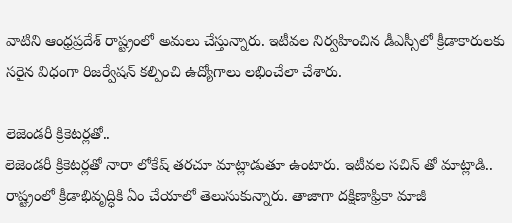వాటిని ఆంధ్రప్రదేశ్ రాష్ట్రంలో అమలు చేస్తున్నారు. ఇటీవల నిర్వహించిన డీఎస్సీలో క్రీడాకారులకు సరైన విధంగా రిజర్వేషన్ కల్పించి ఉద్యోగాలు లభించేలా చేశారు.

లెజెండరీ క్రికెటర్లతో..
లెజెండరీ క్రికెటర్లతో నారా లోకేష్ తరచూ మాట్లాడుతూ ఉంటారు. ఇటీవల సచిన్ తో మాట్లాడి.. రాష్ట్రంలో క్రీడాభివృద్ధికి ఏం చేయాలో తెలుసుకున్నారు. తాజాగా దక్షిణాఫ్రికా మాజీ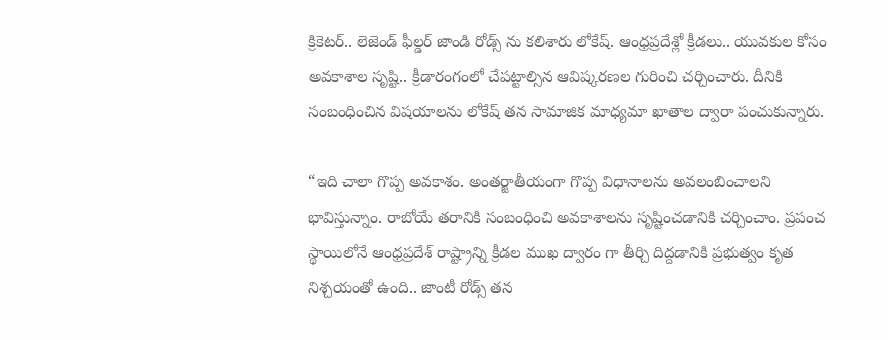క్రికెటర్.. లెజెండ్ ఫీల్డర్ జాండి రోడ్స్ ను కలిశారు లోకేష్. ఆంధ్రప్రదేశ్లో క్రీడలు.. యువకుల కోసం అవకాశాల సృష్టి.. క్రీడారంగంలో చేపట్టాల్సిన ఆవిష్కరణల గురించి చర్చించారు. దీనికి సంబంధించిన విషయాలను లోకేష్ తన సామాజిక మాధ్యమా ఖాతాల ద్వారా పంచుకున్నారు.

“ఇది చాలా గొప్ప అవకాశం. అంతర్జాతీయంగా గొప్ప విధానాలను అవలంబించాలని భావిస్తున్నాం. రాబోయే తరానికి సంబంధించి అవకాశాలను సృష్టించడానికి చర్చించాం. ప్రపంచ స్థాయిలోనే ఆంధ్రప్రదేశ్ రాష్ట్రాన్ని క్రీడల ముఖ ద్వారం గా తీర్చి దిద్దడానికి ప్రభుత్వం కృత నిశ్చయంతో ఉంది.. జాంటీ రోడ్స్ తన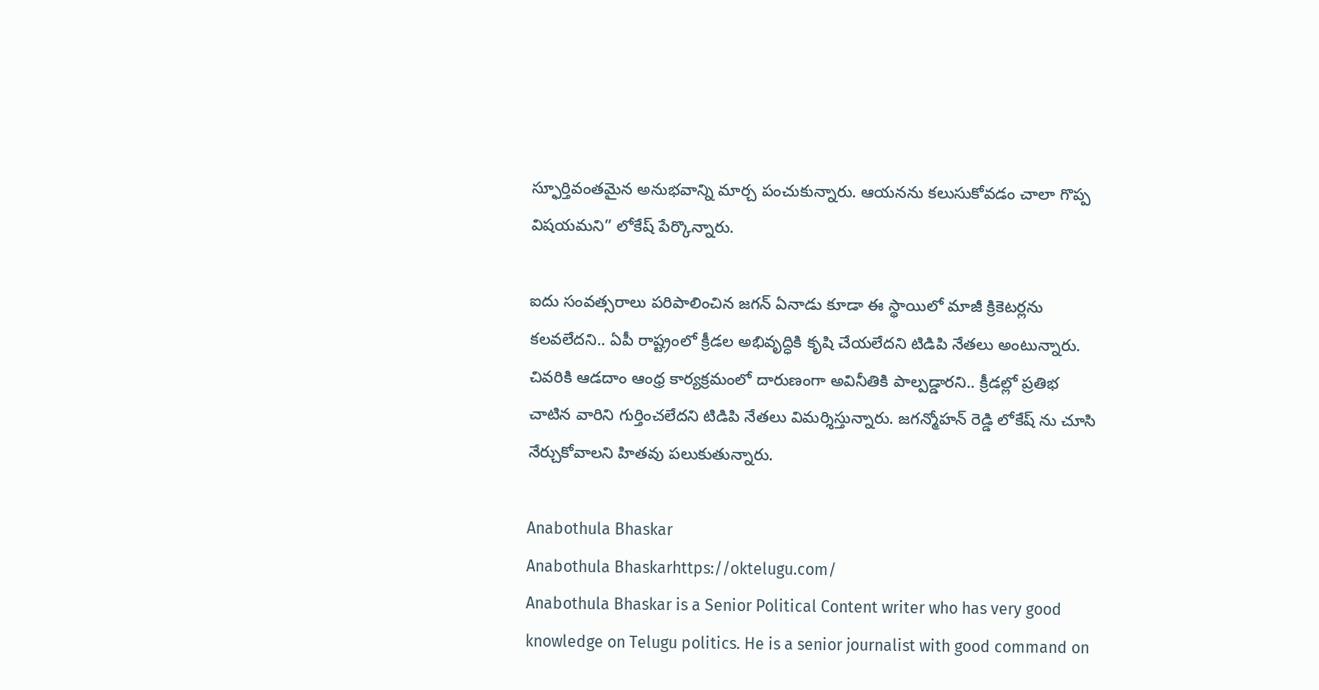స్ఫూర్తివంతమైన అనుభవాన్ని మార్చ పంచుకున్నారు. ఆయనను కలుసుకోవడం చాలా గొప్ప విషయమని” లోకేష్ పేర్కొన్నారు.

ఐదు సంవత్సరాలు పరిపాలించిన జగన్ ఏనాడు కూడా ఈ స్థాయిలో మాజీ క్రికెటర్లను కలవలేదని.. ఏపీ రాష్ట్రంలో క్రీడల అభివృద్ధికి కృషి చేయలేదని టిడిపి నేతలు అంటున్నారు. చివరికి ఆడదాం ఆంధ్ర కార్యక్రమంలో దారుణంగా అవినీతికి పాల్పడ్డారని.. క్రీడల్లో ప్రతిభ చాటిన వారిని గుర్తించలేదని టిడిపి నేతలు విమర్శిస్తున్నారు. జగన్మోహన్ రెడ్డి లోకేష్ ను చూసి నేర్చుకోవాలని హితవు పలుకుతున్నారు.

Anabothula Bhaskar
Anabothula Bhaskarhttps://oktelugu.com/
Anabothula Bhaskar is a Senior Political Content writer who has very good knowledge on Telugu politics. He is a senior journalist with good command on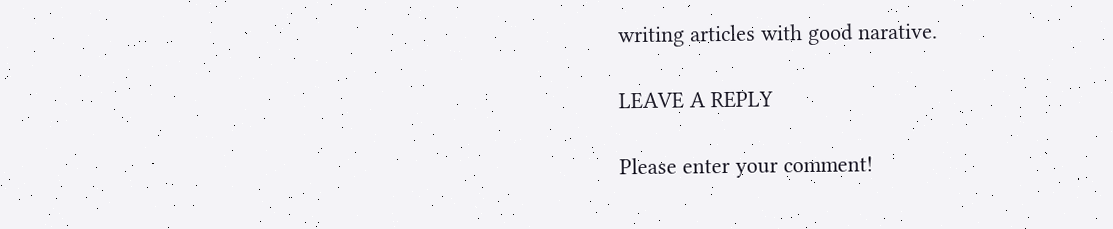writing articles with good narative.

LEAVE A REPLY

Please enter your comment!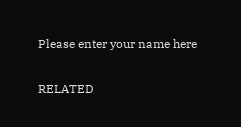Please enter your name here

RELATED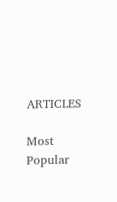ARTICLES

Most Popular